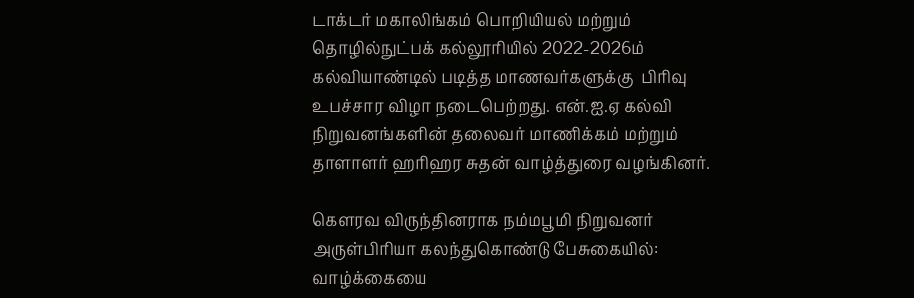டாக்டர் மகாலிங்கம் பொறியியல் மற்றும் தொழில்நுட்பக் கல்லூரியில் 2022-2026ம் கல்வியாண்டில் படித்த மாணவர்களுக்கு  பிரிவு உபச்சார விழா நடைபெற்றது. என்.ஐ.ஏ கல்வி நிறுவனங்களின் தலைவர் மாணிக்கம் மற்றும் தாளாளர் ஹரிஹர சுதன் வாழ்த்துரை வழங்கினர்.

கெளரவ விருந்தினராக நம்மபூமி நிறுவனர் அருள்பிரியா கலந்துகொண்டு பேசுகையில்: வாழ்க்கையை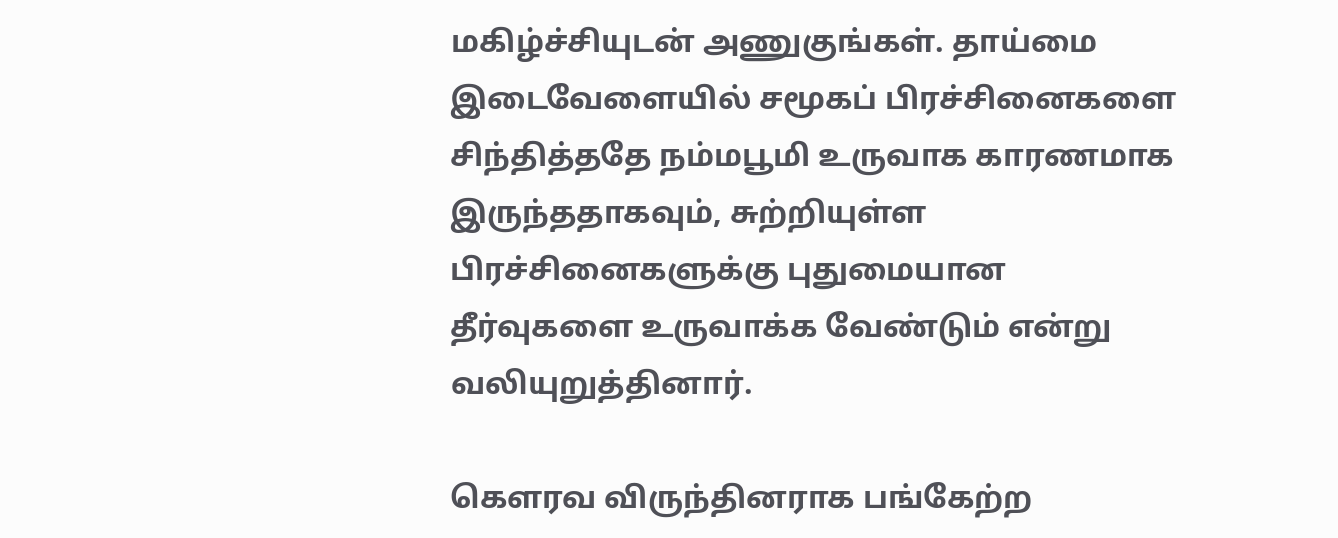மகிழ்ச்சியுடன் அணுகுங்கள். தாய்மை இடைவேளையில் சமூகப் பிரச்சினைகளை சிந்தித்ததே நம்மபூமி உருவாக காரணமாக இருந்ததாகவும், சுற்றியுள்ள பிரச்சினைகளுக்கு புதுமையான தீர்வுகளை உருவாக்க வேண்டும் என்று வலியுறுத்தினார்.

கெளரவ விருந்தினராக பங்கேற்ற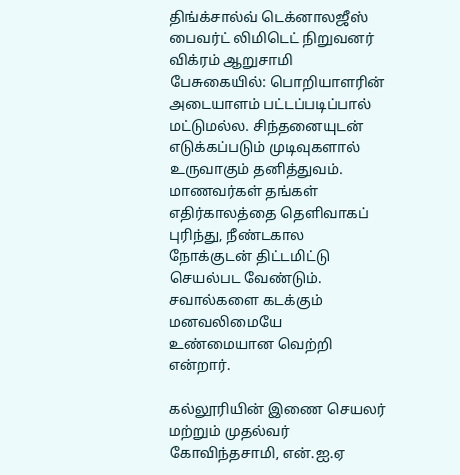திங்க்சால்வ் டெக்னாலஜீஸ் பைவர்ட் லிமிடெட் நிறுவனர் விக்ரம் ஆறுசாமி பேசுகையில்: பொறியாளரின் அடையாளம் பட்டப்படிப்பால் மட்டுமல்ல. சிந்தனையுடன் எடுக்கப்படும் முடிவுகளால் உருவாகும் தனித்துவம். மாணவர்கள் தங்கள் எதிர்காலத்தை தெளிவாகப் புரிந்து, நீண்டகால நோக்குடன் திட்டமிட்டு செயல்பட வேண்டும். சவால்களை கடக்கும் மனவலிமையே உண்மையான வெற்றி என்றார்.

கல்லூரியின் இணை செயலர் மற்றும் முதல்வர் கோவிந்தசாமி, என்.ஐ.ஏ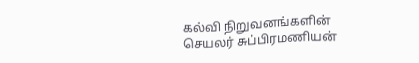கல்வி நிறுவனங்களின் செயலர் சுப்பிரமணியன்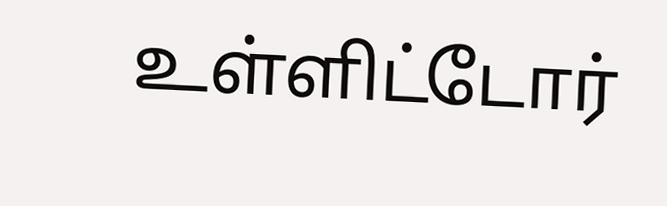உள்ளிட்டோர்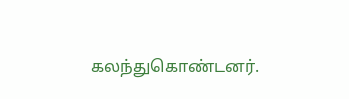கலந்துகொண்டனர்.